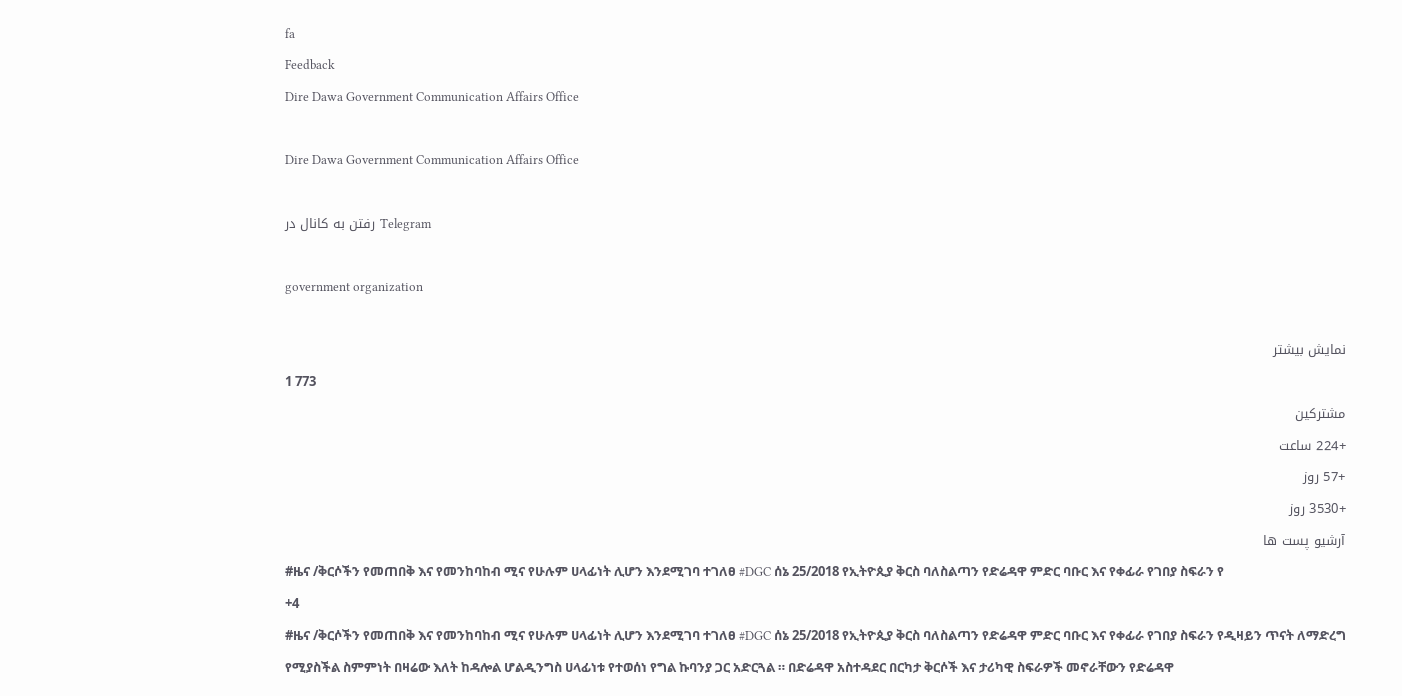fa
Feedback
Dire Dawa Government Communication Affairs Office

Dire Dawa Government Communication Affairs Office

رفتن به کانال در Telegram

government organization

نمایش بیشتر
1 773
مشترکین
+224 ساعت
+57 روز
+3530 روز
آرشیو پست ها
#ዜና /ቅርሶችን የመጠበቅ እና የመንከባከብ ሚና የሁሉም ሀላፊነት ሊሆን እንደሚገባ ተገለፀ #DGC ሰኔ 25/2018 የኢትዮጲያ ቅርስ ባለስልጣን የድሬዳዋ ምድር ባቡር እና የቀፊራ የገበያ ስፍራን የ
+4
#ዜና /ቅርሶችን የመጠበቅ እና የመንከባከብ ሚና የሁሉም ሀላፊነት ሊሆን እንደሚገባ ተገለፀ #DGC ሰኔ 25/2018 የኢትዮጲያ ቅርስ ባለስልጣን የድሬዳዋ ምድር ባቡር እና የቀፊራ የገበያ ስፍራን የዲዛይን ጥናት ለማድረግ የሚያስችል ስምምነት በዛሬው እለት ከዳሎል ሆልዲንግስ ሀላፊነቱ የተወሰነ የግል ኩባንያ ጋር አድርጓል ። በድሬዳዋ አስተዳደር በርካታ ቅርሶች እና ታሪካዊ ስፍራዎች መኖራቸውን የድሬዳዋ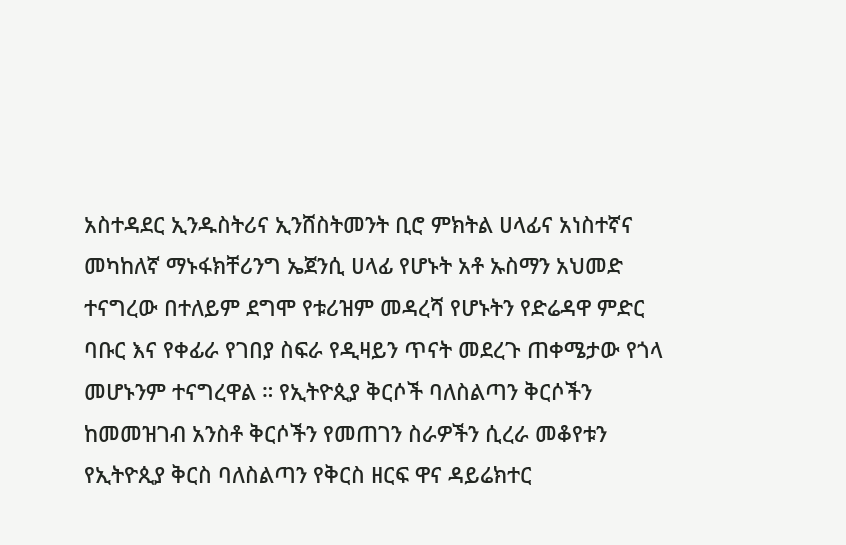አስተዳደር ኢንዱስትሪና ኢንሸስትመንት ቢሮ ምክትል ሀላፊና አነስተኛና መካከለኛ ማኑፋክቸሪንግ ኤጀንሲ ሀላፊ የሆኑት አቶ ኡስማን አህመድ ተናግረው በተለይም ደግሞ የቱሪዝም መዳረሻ የሆኑትን የድሬዳዋ ምድር ባቡር እና የቀፊራ የገበያ ስፍራ የዲዛይን ጥናት መደረጉ ጠቀሜታው የጎላ መሆኑንም ተናግረዋል ። የኢትዮጲያ ቅርሶች ባለስልጣን ቅርሶችን ከመመዝገብ አንስቶ ቅርሶችን የመጠገን ስራዎችን ሲረራ መቆየቱን የኢትዮጲያ ቅርስ ባለስልጣን የቅርስ ዘርፍ ዋና ዳይሬክተር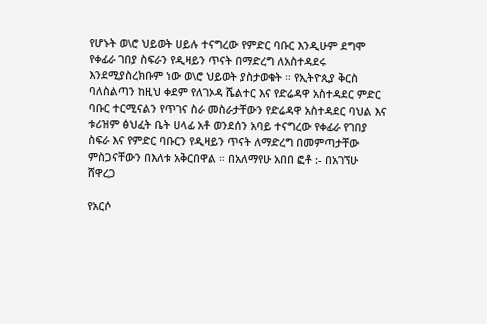የሆኑት ወ\ሮ ህይወት ሀይሉ ተናግረው የምድር ባቡር እንዲሁም ደግሞ የቀፊራ ገበያ ስፍራን የዲዛይን ጥናት በማድረግ ለአስተዳደሩ እንደሚያስረክቡም ነው ወ\ሮ ህይወት ያስታወቁት ። የኢትዮጲያ ቅርስ ባለስልጣን ከዚህ ቀደም የለገኦዳ ሼልተር እና የድሬዳዋ አስተዳደር ምድር ባቡር ተርሚናልን የጥገና ስራ መስራታቸውን የድሬዳዋ አስተዳደር ባህል እና ቱሪዝም ፅህፈት ቤት ሀላፊ አቶ ወንደሰን አባይ ተናግረው የቀፊራ የገበያ ስፍራ እና የምድር ባቡርን የዲዛይን ጥናት ለማድረግ በመምጣታቸው ምስጋናቸውን በእለቱ አቅርበዋል ። በአለማየሁ አበበ ፎቶ :- በአገኘሁ ሸዋረጋ

የአርሶ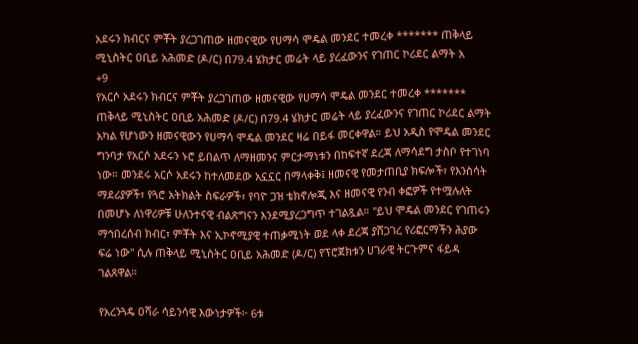አደሩን ክብርና ምቾት ያረጋገጠው ዘመናዊው የሀማሳ ሞዴል መንደር ተመረቀ ******* ጠቅላይ ሚኒስትር ዐቢይ አሕመድ (ዶ/ር) በ79.4 ሄክታር መሬት ላይ ያረፈውንና የገጠር ኮሪደር ልማት አ
+9
የአርሶ አደሩን ክብርና ምቾት ያረጋገጠው ዘመናዊው የሀማሳ ሞዴል መንደር ተመረቀ ******* ጠቅላይ ሚኒስትር ዐቢይ አሕመድ (ዶ/ር) በ79.4 ሄክታር መሬት ላይ ያረፈውንና የገጠር ኮሪደር ልማት አካል የሆነውን ዘመናዊውን የሀማሳ ሞዴል መንደር ዛሬ በይፋ መርቀዋል። ይህ አዲስ የሞዴል መንደር ግንባታ የአርሶ አደሩን ኑሮ ይበልጥ ለማዘመንና ምርታማነቱን በከፍተኛ ደረጃ ለማሳደግ ታስቦ የተገነባ ነው። መንደሩ አርሶ አደሩን ከተለመደው አኗኗር በማላቀቅ፤ ዘመናዊ የመታጠቢያ ክፍሎች፣ የእንስሳት ማደሪያዎች፣ የጓሮ አትክልት ስፍራዎች፣ የባዮ ጋዝ ቴክኖሎጂ እና ዘመናዊ የንብ ቀፎዎች የተሟሉለት በመሆኑ ለነዋሪዎቹ ሁለንተናዊ ብልጽግናን እንደሚያረጋግጥ ተገልጿል። "ይህ ሞዴል መንደር የገጠሩን ማኅበረሰብ ክብር፣ ምቾት እና ኢኮኖሚያዊ ተጠቃሚነት ወደ ላቀ ደረጃ ያሸጋገረ የሪፎርማችን ሕያው ፍሬ ነው" ሲሉ ጠቅላይ ሚኒስትር ዐቢይ አሕመድ (ዶ/ር) የፕሮጀክቱን ሀገራዊ ትርጉምና ፋይዳ ገልጸዋል።

የአረንጓዴ ዐሻራ ሳይንሳዊ እውነታዎች፦ 6ቱ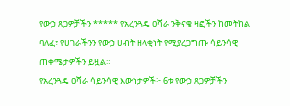የውኃ ጸጋዎቻችን ***** የአረንጓዴ ዐሻራ ንቅናቄ ዛፎችን ከመትከል ባለፈ፣ የሀገራችንን የውኃ ሀብት ዘላቂነት የሚያረጋግጡ ሳይንሳዊ ጠቀሜታዎችን ይዟል።
የአረንጓዴ ዐሻራ ሳይንሳዊ እውነታዎች፦ 6ቱ የውኃ ጸጋዎቻችን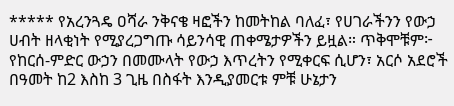***** የአረንጓዴ ዐሻራ ንቅናቄ ዛፎችን ከመትከል ባለፈ፣ የሀገራችንን የውኃ ሀብት ዘላቂነት የሚያረጋግጡ ሳይንሳዊ ጠቀሜታዎችን ይዟል። ጥቅሞቹም፦ የከርሰ-ምድር ውኃን በመሙላት የውኃ እጥረትን የሚቀርፍ ሲሆን፣ አርሶ አደሮች በዓመት ከ2 እስከ 3 ጊዜ በስፋት እንዲያመርቱ ምቹ ሁኔታን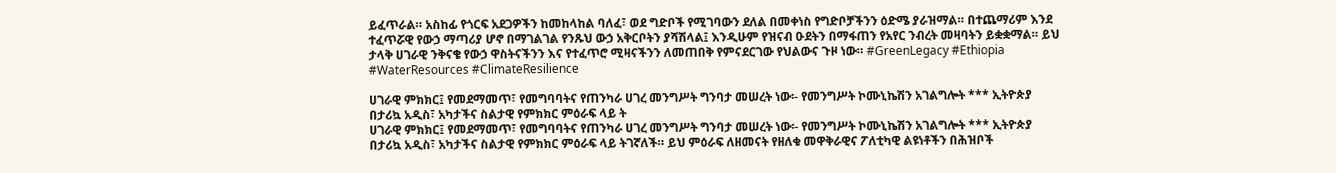ይፈጥራል። አስከፊ የጎርፍ አደጋዎችን ከመከላከል ባለፈ፣ ወደ ግድቦች የሚገባውን ደለል በመቀነስ የግድቦቻችንን ዕድሜ ያራዝማል። በተጨማሪም እንደ ተፈጥሯዊ የውኃ ማጣሪያ ሆኖ በማገልገል የንጹህ ውኃ አቅርቦትን ያሻሽላል፤ እንዲሁም የዝናብ ዑደትን በማፋጠን የአየር ንብረት መዛባትን ይቋቋማል። ይህ ታላቅ ሀገራዊ ንቅናቄ የውኃ ዋስትናችንን እና የተፈጥሮ ሚዛናችንን ለመጠበቅ የምናደርገው የህልውና ጉዞ ነው። #GreenLegacy #Ethiopia #WaterResources #ClimateResilience

ሀገራዊ ምክክር፤ የመደማመጥ፣ የመግባባትና የጠንካራ ሀገረ መንግሥት ግንባታ መሠረት ነው፡- የመንግሥት ኮሙኒኬሽን አገልግሎት *** ኢትዮጵያ በታሪኳ አዲስ፣ አካታችና ስልታዊ የምክክር ምዕራፍ ላይ ት
ሀገራዊ ምክክር፤ የመደማመጥ፣ የመግባባትና የጠንካራ ሀገረ መንግሥት ግንባታ መሠረት ነው፡- የመንግሥት ኮሙኒኬሽን አገልግሎት *** ኢትዮጵያ በታሪኳ አዲስ፣ አካታችና ስልታዊ የምክክር ምዕራፍ ላይ ትገኛለች። ይህ ምዕራፍ ለዘመናት የዘለቁ መዋቅራዊና ፖለቲካዊ ልዩነቶችን በሕዝቦች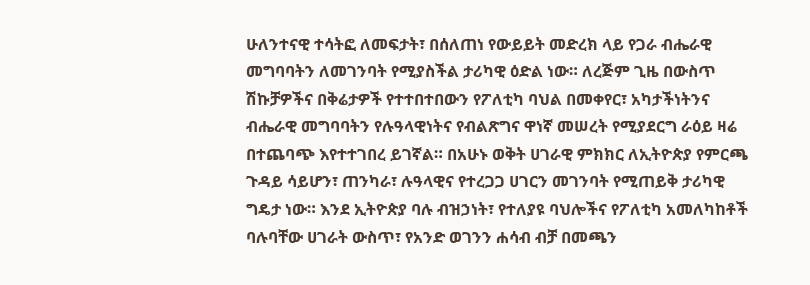ሁለንተናዊ ተሳትፎ ለመፍታት፣ በሰለጠነ የውይይት መድረክ ላይ የጋራ ብሔራዊ መግባባትን ለመገንባት የሚያስችል ታሪካዊ ዕድል ነው። ለረጅም ጊዜ በውስጥ ሽኩቻዎችና በቅሬታዎች የተተበተበውን የፖለቲካ ባህል በመቀየር፣ አካታችነትንና ብሔራዊ መግባባትን የሉዓላዊነትና የብልጽግና ዋነኛ መሠረት የሚያደርግ ራዕይ ዛሬ በተጨባጭ እየተተገበረ ይገኛል። በአሁኑ ወቅት ሀገራዊ ምክክር ለኢትዮጵያ የምርጫ ጉዳይ ሳይሆን፣ ጠንካራ፣ ሉዓላዊና የተረጋጋ ሀገርን መገንባት የሚጠይቅ ታሪካዊ ግዴታ ነው። እንደ ኢትዮጵያ ባሉ ብዝኃነት፣ የተለያዩ ባህሎችና የፖለቲካ አመለካከቶች ባሉባቸው ሀገራት ውስጥ፣ የአንድ ወገንን ሐሳብ ብቻ በመጫን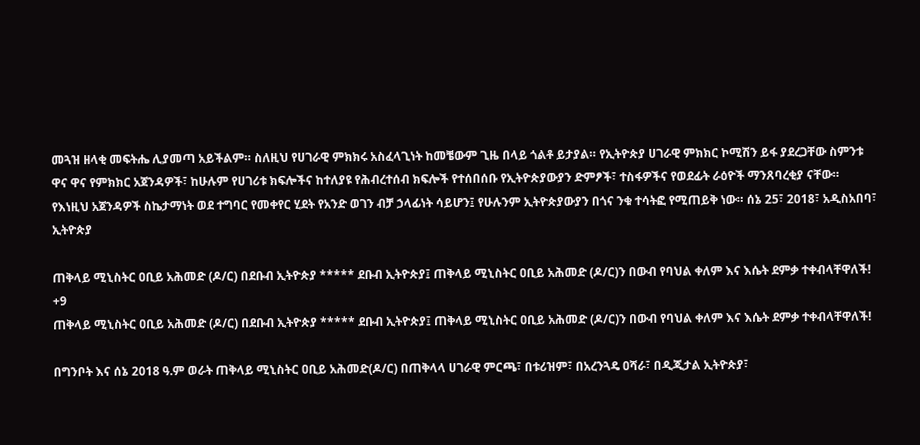መጓዝ ዘላቂ መፍትሔ ሊያመጣ አይችልም። ስለዚህ የሀገራዊ ምክክሩ አስፈላጊነት ከመቼውም ጊዜ በላይ ጎልቶ ይታያል። የኢትዮጵያ ሀገራዊ ምክክር ኮሚሽን ይፋ ያደረጋቸው ስምንቱ ዋና ዋና የምክክር አጀንዳዎች፣ ከሁሉም የሀገሪቱ ክፍሎችና ከተለያዩ የሕብረተሰብ ክፍሎች የተሰበሰቡ የኢትዮጵያውያን ድምፆች፣ ተስፋዎችና የወደፊት ራዕዮች ማንጸባረቂያ ናቸው። የእነዚህ አጀንዳዎች ስኬታማነት ወደ ተግባር የመቀየር ሂደት የአንድ ወገን ብቻ ኃላፊነት ሳይሆን፤ የሁሉንም ኢትዮጵያውያን በጎና ንቁ ተሳትፎ የሚጠይቅ ነው። ሰኔ 25፣ 2018፣ አዲስአበባ፣ ኢትዮጵያ

ጠቅላይ ሚኒስትር ዐቢይ አሕመድ (ዶ/ር) በደቡብ ኢትዮጵያ ***** ደቡብ ኢትዮጵያ፤ ጠቅላይ ሚኒስትር ዐቢይ አሕመድ (ዶ/ር)ን በውብ የባህል ቀለም እና እሴት ደምቃ ተቀብላቸዋለች!
+9
ጠቅላይ ሚኒስትር ዐቢይ አሕመድ (ዶ/ር) በደቡብ ኢትዮጵያ ***** ደቡብ ኢትዮጵያ፤ ጠቅላይ ሚኒስትር ዐቢይ አሕመድ (ዶ/ር)ን በውብ የባህል ቀለም እና እሴት ደምቃ ተቀብላቸዋለች!

በግንቦት እና ሰኔ 2018 ዓ.ም ወራት ጠቅላይ ሚኒስትር ዐቢይ አሕመድ(ዶ/ር) በጠቅላላ ሀገራዊ ምርጫ፣ በቱሪዝም፣ በአረንጓዴ ዐሻራ፣ በዲጂታል ኢትዮጵያ፣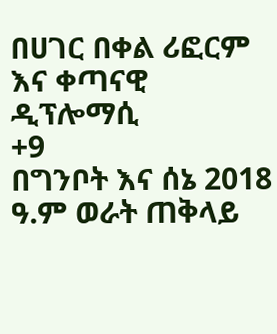በሀገር በቀል ሪፎርም እና ቀጣናዊ ዲፕሎማሲ
+9
በግንቦት እና ሰኔ 2018 ዓ.ም ወራት ጠቅላይ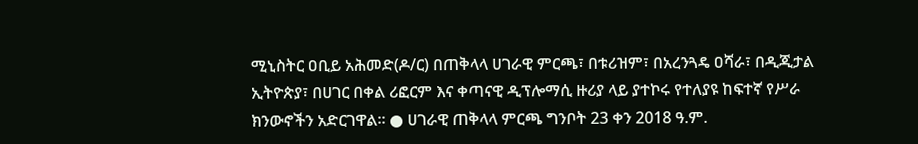ሚኒስትር ዐቢይ አሕመድ(ዶ/ር) በጠቅላላ ሀገራዊ ምርጫ፣ በቱሪዝም፣ በአረንጓዴ ዐሻራ፣ በዲጂታል ኢትዮጵያ፣ በሀገር በቀል ሪፎርም እና ቀጣናዊ ዲፕሎማሲ ዙሪያ ላይ ያተኮሩ የተለያዩ ከፍተኛ የሥራ ክንውኖችን አድርገዋል። ● ሀገራዊ ጠቅላላ ምርጫ ግንቦት 23 ቀን 2018 ዓ.ም.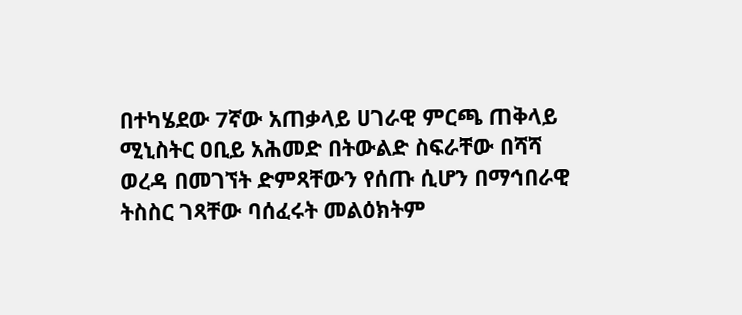በተካሄደው 7ኛው አጠቃላይ ሀገራዊ ምርጫ ጠቅላይ ሚኒስትር ዐቢይ አሕመድ በትውልድ ስፍራቸው በሻሻ ወረዳ በመገኘት ድምጻቸውን የሰጡ ሲሆን በማኅበራዊ ትስስር ገጻቸው ባሰፈሩት መልዕክትም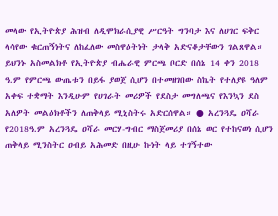መላው የኢትዮጵያ ሕዝብ ለዲሞክራሲያዊ ሥርዓት ግንባታ እና ለሀገር ፍቅር ላሳየው ቁርጠኝነትና ለከፈለው መስዋዕትነት ታላቅ አድናቆታቸውን ገልጸዋል። ይህንኑ አስመልክቶ የኢትዮጵያ ብሔራዊ ምርጫ ቦርድ በሰኔ 14 ቀን 2018 ዓ.ም የምርጫ ውጤቱን በይፋ ያወጀ ሲሆን በተመዘገበው ስኬት የተለያዩ ዓለም አቀፍ ተቋማት እንዲሁም የሀገራት መሪዎች የደስታ መግለጫና የእንኳን ደስ አለዎት መልዕክቶችን ለጠቅላይ ሚኒስትሩ አድርሰዋል። ● አረንጓዴ ዐሻራ የ2018ዓ.ም አረንጓዴ ዐሻራ መርሃ-ግብር ማስጀመሪያ በሰኔ ወር የተከናወነ ሲሆን ጠቅላይ ሚንስትር ዐብይ አሕመድ በዚሁ ኩነት ላይ ተገኝተው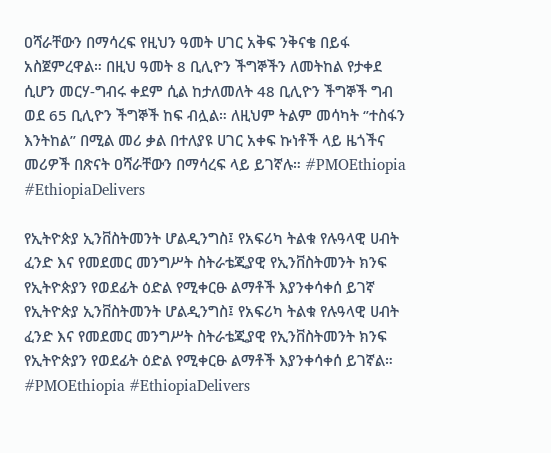ዐሻራቸውን በማሳረፍ የዚህን ዓመት ሀገር አቅፍ ንቅናቄ በይፋ አስጀምረዋል። በዚህ ዓመት 8 ቢሊዮን ችግኞችን ለመትከል የታቀደ ሲሆን መርሃ-ግብሩ ቀደም ሲል ከታለመለት 48 ቢሊዮን ችግኞች ግብ ወደ 65 ቢሊዮን ችግኞች ከፍ ብሏል። ለዚህም ትልም መሳካት ‘’ተስፋን እንትከል’’ በሚል መሪ ቃል በተለያዩ ሀገር አቀፍ ኩነቶች ላይ ዜጎችና መሪዎች በጽናት ዐሻራቸውን በማሳረፍ ላይ ይገኛሉ። #PMOEthiopia #EthiopiaDelivers

የኢትዮጵያ ኢንቨስትመንት ሆልዲንግስ፤ የአፍሪካ ትልቁ የሉዓላዊ ሀብት ፈንድ እና የመደመር መንግሥት ስትራቴጂያዊ የኢንቨስትመንት ክንፍ የኢትዮጵያን የወደፊት ዕድል የሚቀርፁ ልማቶች እያንቀሳቀሰ ይገኛ
የኢትዮጵያ ኢንቨስትመንት ሆልዲንግስ፤ የአፍሪካ ትልቁ የሉዓላዊ ሀብት ፈንድ እና የመደመር መንግሥት ስትራቴጂያዊ የኢንቨስትመንት ክንፍ የኢትዮጵያን የወደፊት ዕድል የሚቀርፁ ልማቶች እያንቀሳቀሰ ይገኛል። #PMOEthiopia #EthiopiaDelivers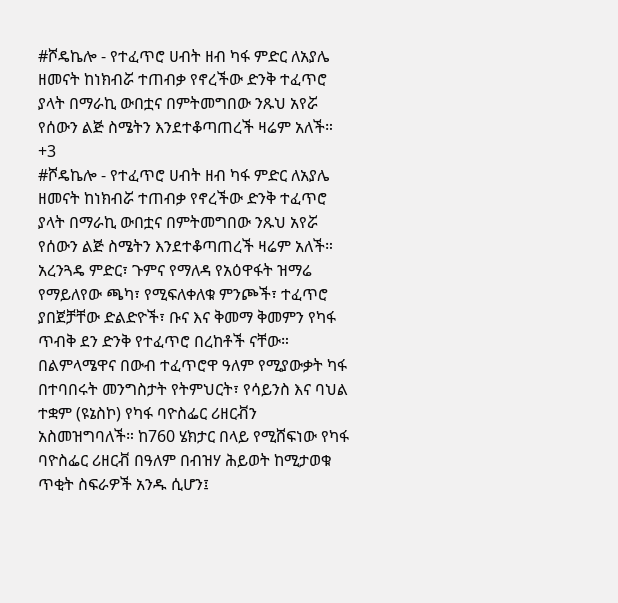#ሾዴኬሎ - የተፈጥሮ ሀብት ዘብ ካፋ ምድር ለአያሌ ዘመናት ከነክብሯ ተጠብቃ የኖረችው ድንቅ ተፈጥሮ ያላት በማራኪ ውበቷና በምትመግበው ንጹህ አየሯ የሰውን ልጅ ስሜትን እንደተቆጣጠረች ዛሬም አለች።
+3
#ሾዴኬሎ - የተፈጥሮ ሀብት ዘብ ካፋ ምድር ለአያሌ ዘመናት ከነክብሯ ተጠብቃ የኖረችው ድንቅ ተፈጥሮ ያላት በማራኪ ውበቷና በምትመግበው ንጹህ አየሯ የሰውን ልጅ ስሜትን እንደተቆጣጠረች ዛሬም አለች። አረንጓዴ ምድር፣ ጉምና የማለዳ የአዕዋፋት ዝማሬ የማይለየው ጫካ፣ የሚፍለቀለቁ ምንጮች፣ ተፈጥሮ ያበጀቻቸው ድልድዮች፣ ቡና እና ቅመማ ቅመምን የካፋ ጥብቅ ደን ድንቅ የተፈጥሮ በረከቶች ናቸው። በልምላሜዋና በውብ ተፈጥሮዋ ዓለም የሚያውቃት ካፋ በተባበሩት መንግስታት የትምህርት፣ የሳይንስ እና ባህል ተቋም (ዩኔስኮ) የካፋ ባዮስፌር ሪዘርቭን አስመዝግባለች። ከ760 ሄክታር በላይ የሚሸፍነው የካፋ ባዮስፌር ሪዘርቭ በዓለም በብዝሃ ሕይወት ከሚታወቁ ጥቂት ስፍራዎች አንዱ ሲሆን፤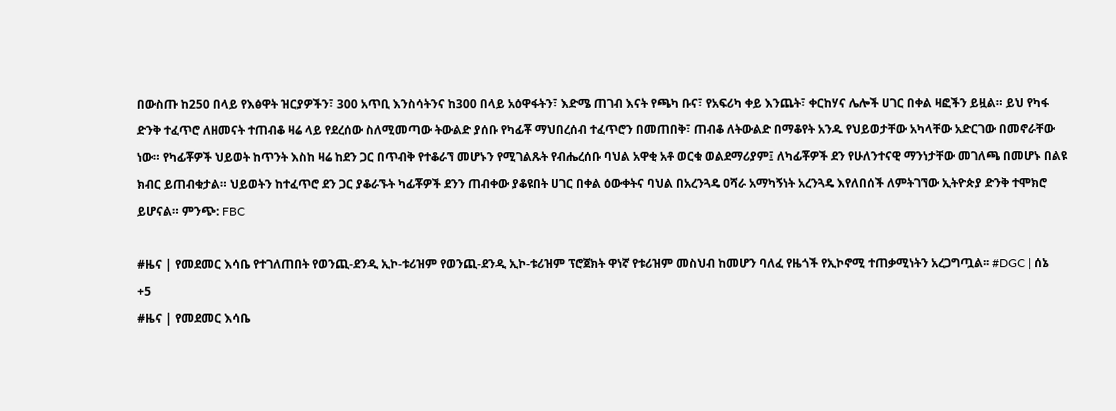በውስጡ ከ250 በላይ የእፅዋት ዝርያዎችን፣ 300 አጥቢ እንስሳትንና ከ300 በላይ አዕዋፋትን፣ እድሜ ጠገብ እናት የጫካ ቡና፣ የአፍሪካ ቀይ እንጨት፣ ቀርከሃና ሌሎች ሀገር በቀል ዛፎችን ይዟል። ይህ የካፋ ድንቅ ተፈጥሮ ለዘመናት ተጠብቆ ዛሬ ላይ የደረሰው ስለሚመጣው ትውልድ ያሰቡ የካፊቾ ማህበረሰብ ተፈጥሮን በመጠበቅ፣ ጠብቆ ለትውልድ በማቆየት አንዱ የህይወታቸው አካላቸው አድርገው በመኖራቸው ነው። የካፊቾዎች ህይወት ከጥንት እስከ ዛሬ ከደን ጋር በጥብቅ የተቆራኘ መሆኑን የሚገልጹት የብሔረሰቡ ባህል አዋቂ አቶ ወርቁ ወልደማሪያም፤ ለካፊቾዎች ደን የሁለንተናዊ ማንነታቸው መገለጫ በመሆኑ በልዩ ክብር ይጠብቁታል። ህይወትን ከተፈጥሮ ደን ጋር ያቆራኙት ካፊቾዎች ደንን ጠብቀው ያቆዩበት ሀገር በቀል ዕውቀትና ባህል በአረንጓዴ ዐሻራ አማካኝነት አረንጓዴ እየለበሰች ለምትገኘው ኢትዮጵያ ድንቅ ተሞክሮ ይሆናል። ምንጭ: FBC

#ዜና | የመደመር እሳቤ የተገለጠበት የወንጪ-ደንዲ ኢኮ-ቱሪዝም የወንጪ-ደንዲ ኢኮ-ቱሪዝም ፕሮጀክት ዋነኛ የቱሪዝም መስህብ ከመሆን ባለፈ የዜጎች የኢኮኖሚ ተጠቃሚነትን አረጋግጧል፡፡ #DGC | ሰኔ
+5
#ዜና | የመደመር እሳቤ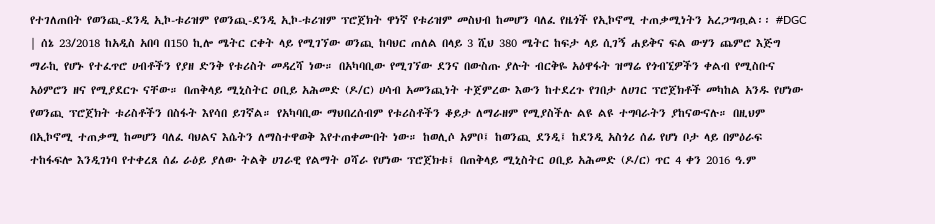የተገለጠበት የወንጪ-ደንዲ ኢኮ-ቱሪዝም የወንጪ-ደንዲ ኢኮ-ቱሪዝም ፕሮጀክት ዋነኛ የቱሪዝም መስህብ ከመሆን ባለፈ የዜጎች የኢኮኖሚ ተጠቃሚነትን አረጋግጧል፡፡ #DGC | ሰኔ 23/2018 ከአዲስ አበባ በ150 ኪሎ ሜትር ርቀት ላይ የሚገኘው ወንጪ ከባህር ጠለል በላይ 3 ሺህ 380 ሜትር ከፍታ ላይ ሲገኝ ሐይቅና ፍል ውሃን ጨምሮ እጅግ ማራኪ የሆኑ የተፈጥሮ ሀብቶችን የያዘ ድንቅ የቱሪስት መዳረሻ ነው። በአካባቢው የሚገኘው ደንና በውስጡ ያሉት ብርቅዬ አዕዋፋት ዝማሬ የጎብኚዎችን ቀልብ የሚስቡና አዕምሮን ዘና የሚያደርጉ ናቸው። በጠቅላይ ሚኒስትር ዐቢይ አሕመድ (ዶ/ር) ሀሳብ አመንጪነት ተጀምረው እውን ከተደረጉ የገበታ ለሀገር ፕሮጀክቶች መካከል አንዱ የሆነው የወንጪ ፕሮጀክት ቱሪስቶችን በስፋት እየሳበ ይገኛል። የአካባቢው ማህበረሰብም የቱሪስቶችን ቆይታ ለማራዘም የሚያስችሉ ልዩ ልዩ ተግባራትን ያከናውናሉ። በዚህም በኢኮኖሚ ተጠቃሚ ከመሆን ባለፈ ባህልና እሴትን ለማስተዋወቅ እየተጠቀሙበት ነው። ከወሊሶ አምቦ፤ ከወንጪ ደንዲ፤ ከደንዲ አስጎሪ ሰፊ የሆነ ቦታ ላይ በምዕራፍ ተከፋፍሎ እንዲገነባ የተቀረጸ ሰፊ ራዕይ ያለው ትልቅ ሀገራዊ የልማት ዐሻራ የሆነው ፕሮጀክቱ፤ በጠቅላይ ሚኒስትር ዐቢይ አሕመድ (ዶ/ር) ጥር 4 ቀን 2016 ዓ.ም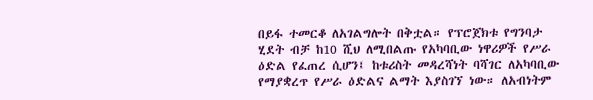በይፋ ተመርቆ ለአገልግሎት በቅቷል። የፕሮጀክቱ የግንባታ ሂደት ብቻ ከ10 ሺህ ለሚበልጡ የአካባቢው ነዋሪዎች የሥራ ዕድል የፈጠረ ሲሆን፤ ከቱሪስት መዳረሻነት ባሻገር ለአካባቢው የማያቋረጥ የሥራ ዕድልና ልማት እያስገኘ ነው። ለአብነትም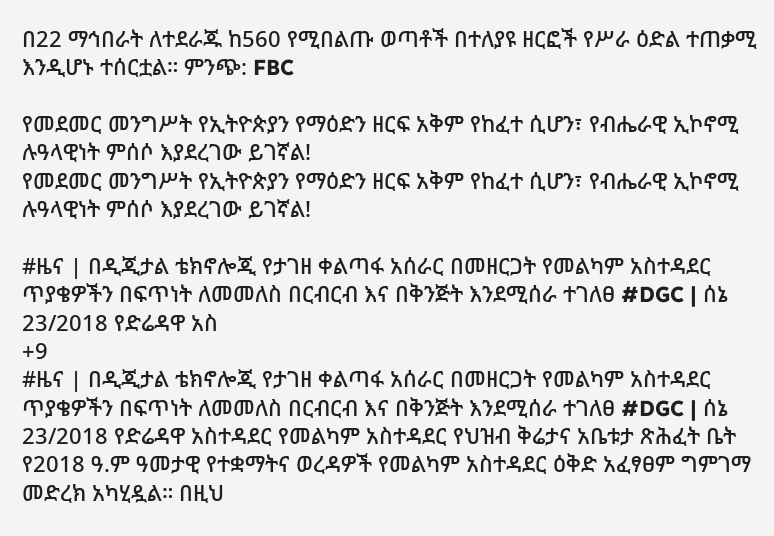በ22 ማኅበራት ለተደራጁ ከ560 የሚበልጡ ወጣቶች በተለያዩ ዘርፎች የሥራ ዕድል ተጠቃሚ እንዲሆኑ ተሰርቷል። ምንጭ: FBC

የመደመር መንግሥት የኢትዮጵያን የማዕድን ዘርፍ አቅም የከፈተ ሲሆን፣ የብሔራዊ ኢኮኖሚ ሉዓላዊነት ምሰሶ እያደረገው ይገኛል!
የመደመር መንግሥት የኢትዮጵያን የማዕድን ዘርፍ አቅም የከፈተ ሲሆን፣ የብሔራዊ ኢኮኖሚ ሉዓላዊነት ምሰሶ እያደረገው ይገኛል!

#ዜና | በዲጂታል ቴክኖሎጂ የታገዘ ቀልጣፋ አሰራር በመዘርጋት የመልካም አስተዳደር ጥያቄዎችን በፍጥነት ለመመለስ በርብርብ እና በቅንጅት እንደሚሰራ ተገለፀ #DGC | ሰኔ 23/2018 የድሬዳዋ አስ
+9
#ዜና | በዲጂታል ቴክኖሎጂ የታገዘ ቀልጣፋ አሰራር በመዘርጋት የመልካም አስተዳደር ጥያቄዎችን በፍጥነት ለመመለስ በርብርብ እና በቅንጅት እንደሚሰራ ተገለፀ #DGC | ሰኔ 23/2018 የድሬዳዋ አስተዳደር የመልካም አስተዳደር የህዝብ ቅሬታና አቤቱታ ጽሕፈት ቤት የ2018 ዓ.ም ዓመታዊ የተቋማትና ወረዳዎች የመልካም አስተዳደር ዕቅድ አፈፃፀም ግምገማ መድረክ አካሂዷል። በዚህ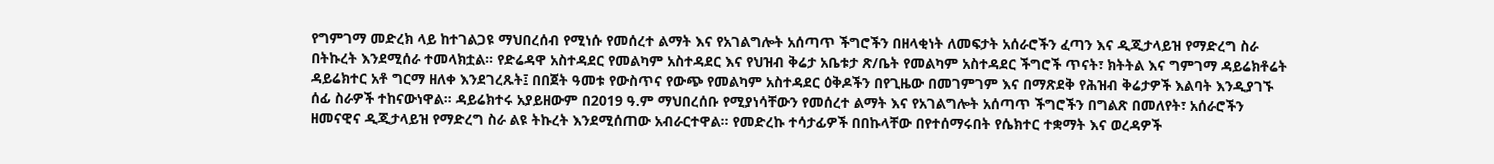የግምገማ መድረክ ላይ ከተገልጋዩ ማህበረሰብ የሚነሱ የመሰረተ ልማት እና የአገልግሎት አሰጣጥ ችግሮችን በዘላቂነት ለመፍታት አሰራሮችን ፈጣን እና ዲጂታላይዝ የማድረግ ስራ በትኩረት እንደሚሰራ ተመላክቷል። የድሬዳዋ አስተዳደር የመልካም አስተዳደር እና የህዝብ ቅሬታ አቤቱታ ጽ/ቤት የመልካም አስተዳደር ችግሮች ጥናት፣ ክትትል እና ግምገማ ዳይሬክቶሬት ዳይሬክተር አቶ ግርማ ዘለቀ እንደገረጹት፤ በበጀት ዓመቱ የውስጥና የውጭ የመልካም አስተዳደር ዕቅዶችን በየጊዜው በመገምገም እና በማጽደቅ የሕዝብ ቅሬታዎች እልባት እንዲያገኙ ሰፊ ስራዎች ተከናውነዋል። ዳይሬክተሩ አያይዘውም በ2019 ዓ.ም ማህበረሰቡ የሚያነሳቸውን የመሰረተ ልማት እና የአገልግሎት አሰጣጥ ችግሮችን በግልጽ በመለየት፣ አሰራሮችን ዘመናዊና ዲጂታላይዝ የማድረግ ስራ ልዩ ትኩረት እንደሚሰጠው አብራርተዋል። የመድረኩ ተሳታፊዎች በበኩላቸው በየተሰማሩበት የሴክተር ተቋማት እና ወረዳዎች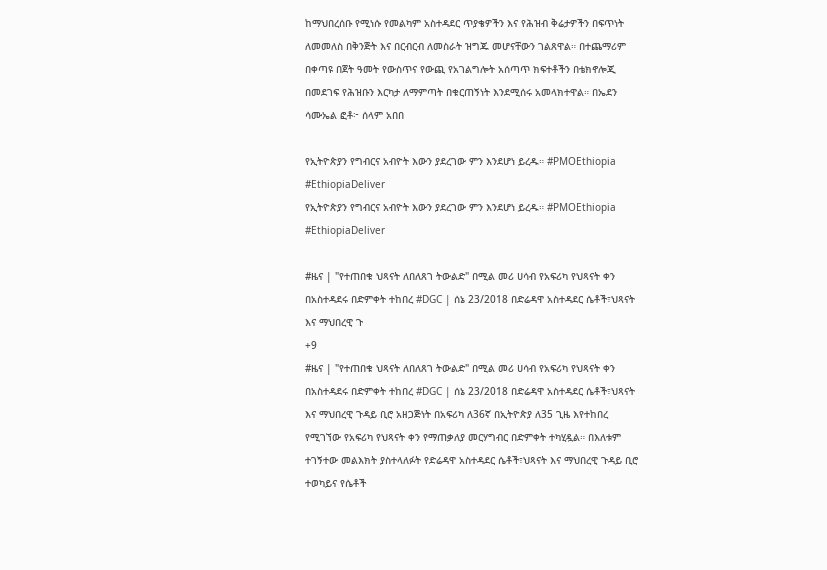ከማህበረሰቡ የሚነሱ የመልካም አስተዳደር ጥያቄዎችን እና የሕዝብ ቅሬታዎችን በፍጥነት ለመመለስ በቅንጅት እና በርብርብ ለመስራት ዝግጁ መሆናቸውን ገልጸዋል። በተጨማሪም በቀጣዩ በጀት ዓመት የውስጥና የውጪ የአገልግሎት አሰጣጥ ክፍተቶችን በቴክኖሎጂ በመደገፍ የሕዝቡን እርካታ ለማምጣት በቁርጠኝነት እንደሚሰሩ አመላክተዋል። በኤደን ሳሙኤል ፎቶ፦ ሰላም አበበ

የኢትዮጵያን የግብርና አብዮት እውን ያደረገው ምን እንደሆነ ይረዱ። #PMOEthiopia #EthiopiaDeliver
የኢትዮጵያን የግብርና አብዮት እውን ያደረገው ምን እንደሆነ ይረዱ። #PMOEthiopia #EthiopiaDeliver

#ዜና | "የተጠበቁ ህጻናት ለበለጸገ ትውልድ" በሚል መሪ ሀሳብ የአፍሪካ የህጻናት ቀን በአስተዳደሩ በድምቀት ተከበረ #DGC | ሰኔ 23/2018 በድሬዳዋ አስተዳደር ሴቶች፣ህጻናት እና ማህበረዊ ጉ
+9
#ዜና | "የተጠበቁ ህጻናት ለበለጸገ ትውልድ" በሚል መሪ ሀሳብ የአፍሪካ የህጻናት ቀን በአስተዳደሩ በድምቀት ተከበረ #DGC | ሰኔ 23/2018 በድሬዳዋ አስተዳደር ሴቶች፣ህጻናት እና ማህበረዊ ጉዳይ ቢሮ አዘጋጅነት በአፍሪካ ለ36ኛ በኢትዮጵያ ለ35 ጊዜ እየተከበረ የሚገኘው የአፍሪካ የህጻናት ቀን የማጠቃለያ መርሃግብር በድምቀት ተካሂዷል። በእለቱም ተገኝተው መልእክት ያስተላለፉት የድሬዳዋ አስተዳደር ሴቶች፣ህጻናት እና ማህበረዊ ጉዳይ ቢሮ ተወካይና የሴቶች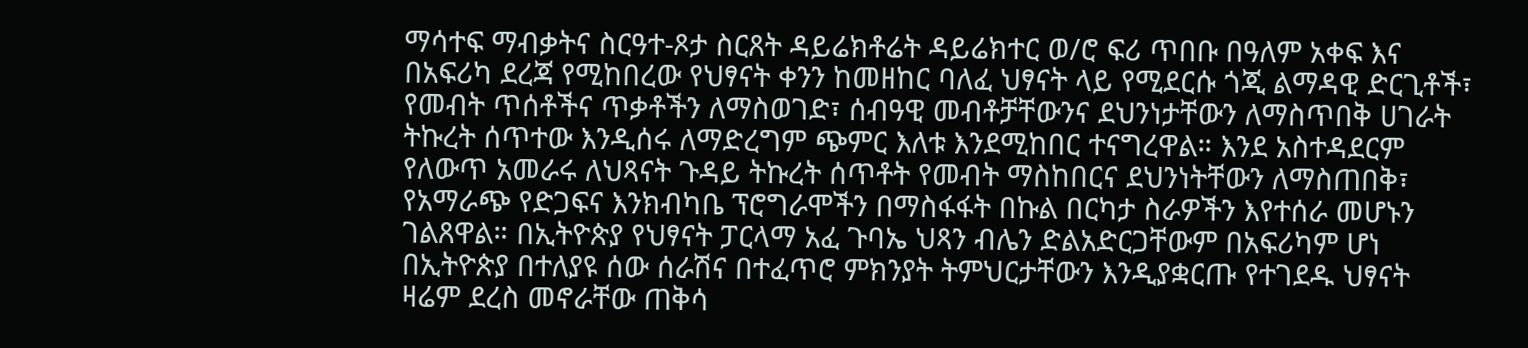ማሳተፍ ማብቃትና ስርዓተ-ጾታ ስርጸት ዳይሬክቶሬት ዳይሬክተር ወ/ሮ ፍሪ ጥበቡ በዓለም አቀፍ እና በአፍሪካ ደረጃ የሚከበረው የህፃናት ቀንን ከመዘከር ባለፈ ህፃናት ላይ የሚደርሱ ጎጂ ልማዳዊ ድርጊቶች፣ የመብት ጥሰቶችና ጥቃቶችን ለማስወገድ፣ ሰብዓዊ መብቶቻቸውንና ደህንነታቸውን ለማስጥበቅ ሀገራት ትኩረት ሰጥተው እንዲሰሩ ለማድረግም ጭምር እለቱ እንደሚከበር ተናግረዋል። እንደ አስተዳደርም የለውጥ አመራሩ ለህጻናት ጉዳይ ትኩረት ሰጥቶት የመብት ማስከበርና ደህንነትቸውን ለማስጠበቅ፣ የአማራጭ የድጋፍና እንክብካቤ ፕሮግራሞችን በማስፋፋት በኩል በርካታ ስራዎችን እየተሰራ መሆኑን ገልጸዋል። በኢትዮጵያ የህፃናት ፓርላማ አፈ ጉባኤ ህጻን ብሌን ድልአድርጋቸውም በአፍሪካም ሆነ በኢትዮጵያ በተለያዩ ሰው ሰራሽና በተፈጥሮ ምክንያት ትምህርታቸውን እንዲያቋርጡ የተገደዱ ህፃናት ዛሬም ደረስ መኖራቸው ጠቅሳ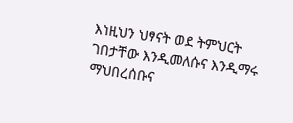እነዚህን ህፃናት ወደ ትምህርት ገበታቸው እንዲመለሱና እንዲማሩ ማህበረሰቡና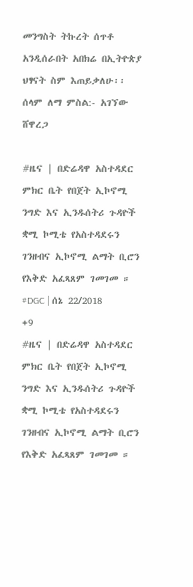መንግስት ትኩረት ሰጥቶ አንዲሰራበት አበክሬ በኢትዮጵያ ህፃናት ስም እጠይቃለሁ፡፡ ሰላም ለማ ምስል:- አገኘው ሸዋረጋ

#ዜና | በድሬዳዋ አስተዳደር ምክር ቤት የበጀት ኢኮኖሚ ንግድ እና ኢንዱሰትሪ ጉዳዮች ቋሚ ኮሚቴ የአስተዳደሩን ገንዘብና ኢኮኖሚ ልማት ቢሮን የእቅድ አፈጻጸም ገመገመ ። #DGC | ሰኔ 22/2018
+9
#ዜና | በድሬዳዋ አስተዳደር ምክር ቤት የበጀት ኢኮኖሚ ንግድ እና ኢንዱሰትሪ ጉዳዮች ቋሚ ኮሚቴ የአስተዳደሩን ገንዘብና ኢኮኖሚ ልማት ቢሮን የእቅድ አፈጻጸም ገመገመ ።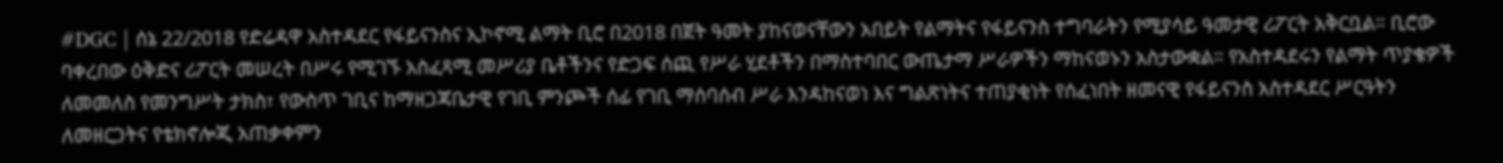#DGC | ሰኔ 22/2018 የድሬዳዋ አስተዳደር የፋይናንስና ኢኮኖሚ ልማት ቢሮ በ2018 በጀት ዓመት ያከናወናቸውን አበይት የልማትና የፋይናንስ ተግባራትን የሚያሳይ ዓመታዊ ሪፖርት አቅርቧል። ቢሮው ባቀረበው ዕቅድና ሪፖርት መሠረት በሥሩ የሚገኙ አስፈጻሚ መሥሪያ ቤቶችንና የድጋፍ ሰጪ የሥራ ሂደቶችን በማስተባበር ውጤታማ ሥራዎችን ማከናወኑን አስታውቋል። የአስተዳደሩን የልማት ጥያቄዎች ለመመለስ የመንግሥት ታክስ፣ የውስጥ ገቢና ከማዘጋጃቤታዊ የገቢ ምንጮች ሰፊ የገቢ ማሰባሰብ ሥራ እንዳከናወነ እና ግልጽነትና ተጠያቂነት የሰፈነበት ዘመናዊ የፋይናንስ አስተዳደር ሥርዓትን ለመዘርጋትና የቴክኖሎጂ አጠቃቀምን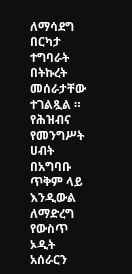ለማሳደግ በርካታ ተግባራት በትኩረት መሰራታቸው ተገልጿል ። የሕዝብና የመንግሥት ሀብት በአግባቡ ጥቅም ላይ እንዲውል ለማድረግ የውስጥ ኦዲት አሰራርን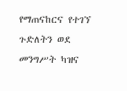የማጠናከርና የተገኘ ጉድለትን ወደ መንግሥት ካዝና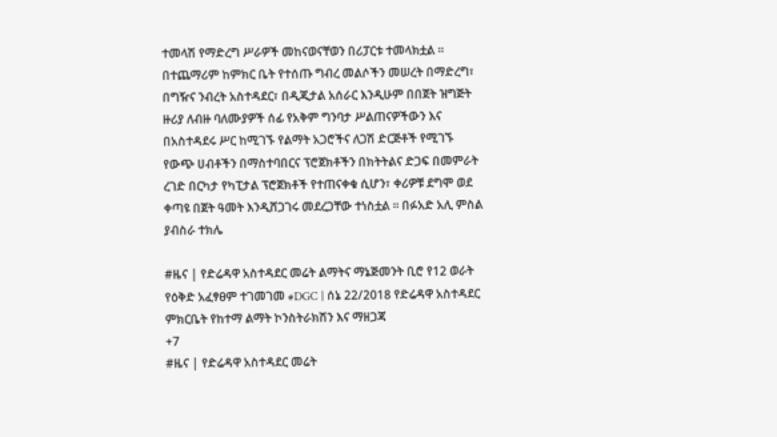ተመላሽ የማድረግ ሥራዎች መከናወናቸወን በሪፓርቱ ተመላክቷል ። በተጨማሪም ከምክር ቤት የተሰጡ ግብረ መልሶችን መሠረት በማድረግ፣ በግዥና ንብረት አስተዳደር፣ በዲጂታል አሰራር እንዲሁም በበጀት ዝግጅት ዙሪያ ለብዙ ባለሙያዎች ሰፊ የአቅም ግንባታ ሥልጠናዎችውን እና በአስተዳደሩ ሥር ከሚገኙ የልማት አጋሮችና ለጋሽ ድርጅቶች የሚገኙ የውጭ ሀብቶችን በማስተባበርና ፕሮጀክቶችን በክትትልና ድጋፍ በመምራት ረገድ በርካታ የካፒታል ፕሮጀክቶች የተጠናቀቁ ሲሆን፣ ቀሪዎቹ ደግሞ ወደ ቀጣዩ በጀት ዓመት እንዲሸጋገሩ መደረጋቸው ተነስቷል ። በፉአድ አሊ ምስል ያብስራ ተክሌ

#ዜና | የድሬዳዋ አስተዳደር መሬት ልማትና ማኔጅመንት ቢሮ የ12 ወራት የዕቅድ አፈፃፀም ተገመገመ #DGC | ሰኔ 22/2018 የድሬዳዋ አስተዳደር ምክርቤት የከተማ ልማት ኮንስትራክሽን እና ማዘጋጃ
+7
#ዜና | የድሬዳዋ አስተዳደር መሬት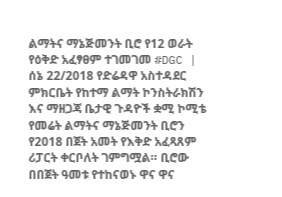ልማትና ማኔጅመንት ቢሮ የ12 ወራት የዕቅድ አፈፃፀም ተገመገመ #DGC | ሰኔ 22/2018 የድሬዳዋ አስተዳደር ምክርቤት የከተማ ልማት ኮንስትራክሽን እና ማዘጋጃ ቤታዊ ጉዳዮች ቋሚ ኮሚቴ የመሬት ልማትና ማኔጅመንት ቢሮን የ2018 በጀት አመት የእቅድ አፈጻጸም ሪፓርት ቀርቦለት ገምግሟል። ቢሮው በበጀት ዓመቱ የተከናወኑ ዋና ዋና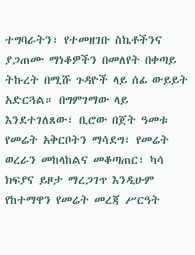ተግባራትን፣ የተመዘገቡ ስኬቶችንና ያጋጠሙ ማነቆዎችን በመለየት በቀጣይ ትኩረት በሚሹ ጉዳዮች ላይ ሰፊ ውይይት አድርጓል። በግምገማው ላይ እንደተገለጸው፣ ቢሮው በጀት ዓመቱ የመሬት አቅርቦትን ማሳደግ፣ የመሬት ወረራን መከላከልና መቆጣጠር፣ ካሳ ክፍያና ይዞታ ማረጋገጥ እንዲሁም የከተማዋን የመሬት መረጃ ሥርዓት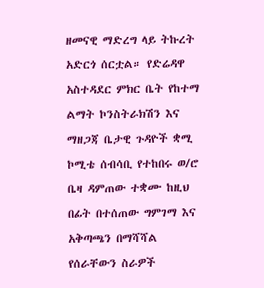ዘመናዊ ማድረግ ላይ ትኩረት አድርጎ ሰርቷል። የድሬዳዋ አስተዳደር ምክር ቤት የከተማ ልማት ኮንስትራክሽን እና ማዘጋጃ ቤታዊ ጉዳዮች ቋሚ ኮሚቴ ሰብሳቢ የተከበሩ ወ/ሮ ቤዛ ዳምጠው ተቋሙ ከዚህ በፊት በተሰጠው ግምገማ እና አቅጣጫን በማሻሻል የሰራቸውን ስራዎች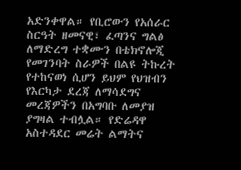አድንቀዋል። የቢሮውን የአሰራር ስርዓት ዘመናዊ፣ ፈጣንና ግልፅ ለማድረግ ተቋሙን በቴክኖሎጂ የመገንባት ስራዎች በልዩ ትኩረት የተከናወነ ሲሆን ይህም የህዝብን የእርካታ ደረጃ ለማሳደግና መረጃዎችን በአግባቡ ለመያዝ ያግዛል ተብሏል። የድሬዳዋ አስተዳደር መሬት ልማትና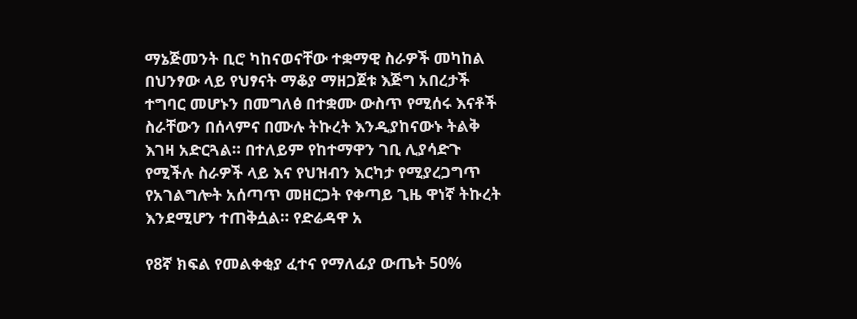ማኔጅመንት ቢሮ ካከናወናቸው ተቋማዊ ስራዎች መካከል በህንፃው ላይ የህፃናት ማቆያ ማዘጋጀቱ እጅግ አበረታች ተግባር መሆኑን በመግለፅ በተቋሙ ውስጥ የሚሰሩ እናቶች ስራቸውን በሰላምና በሙሉ ትኩረት እንዲያከናውኑ ትልቅ እገዛ አድርጓል። በተለይም የከተማዋን ገቢ ሊያሳድጉ የሚችሉ ስራዎች ላይ እና የህዝብን እርካታ የሚያረጋግጥ የአገልግሎት አሰጣጥ መዘርጋት የቀጣይ ጊዜ ዋነኛ ትኩረት እንደሚሆን ተጠቅሷል። የድሬዳዋ አ

የ8ኛ ክፍል የመልቀቂያ ፈተና የማለፊያ ውጤት 50%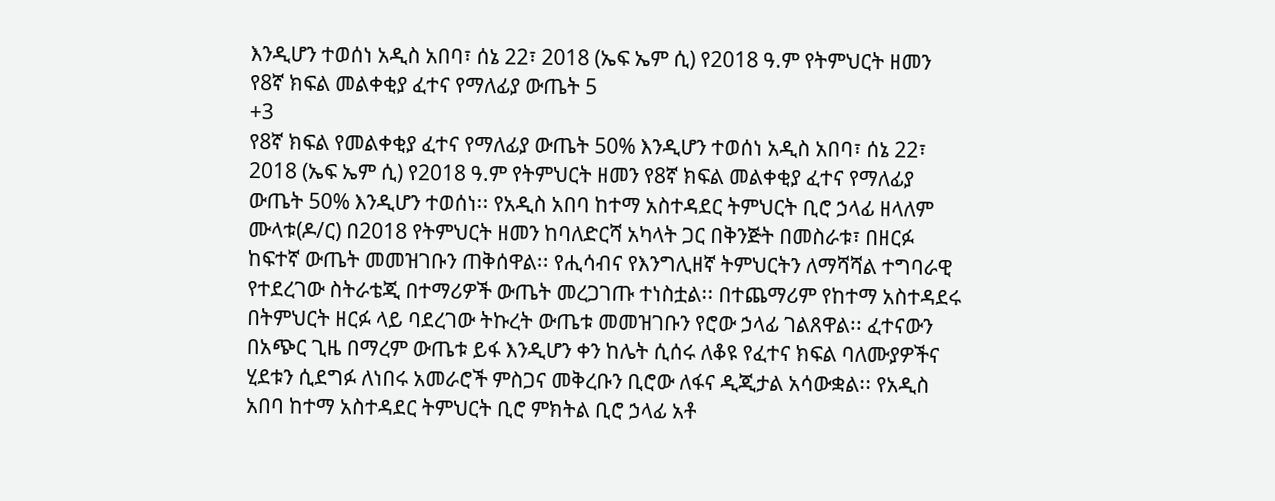እንዲሆን ተወሰነ አዲስ አበባ፣ ሰኔ 22፣ 2018 (ኤፍ ኤም ሲ) የ2018 ዓ.ም የትምህርት ዘመን የ8ኛ ክፍል መልቀቂያ ፈተና የማለፊያ ውጤት 5
+3
የ8ኛ ክፍል የመልቀቂያ ፈተና የማለፊያ ውጤት 50% እንዲሆን ተወሰነ አዲስ አበባ፣ ሰኔ 22፣ 2018 (ኤፍ ኤም ሲ) የ2018 ዓ.ም የትምህርት ዘመን የ8ኛ ክፍል መልቀቂያ ፈተና የማለፊያ ውጤት 50% እንዲሆን ተወሰነ፡፡ የአዲስ አበባ ከተማ አስተዳደር ትምህርት ቢሮ ኃላፊ ዘላለም ሙላቱ(ዶ/ር) በ2018 የትምህርት ዘመን ከባለድርሻ አካላት ጋር በቅንጅት በመስራቱ፣ በዘርፉ ከፍተኛ ውጤት መመዝገቡን ጠቅሰዋል፡፡ የሒሳብና የእንግሊዘኛ ትምህርትን ለማሻሻል ተግባራዊ የተደረገው ስትራቴጂ በተማሪዎች ውጤት መረጋገጡ ተነስቷል፡፡ በተጨማሪም የከተማ አስተዳደሩ በትምህርት ዘርፉ ላይ ባደረገው ትኩረት ውጤቱ መመዝገቡን የሮው ኃላፊ ገልጸዋል፡፡ ፈተናውን በአጭር ጊዜ በማረም ውጤቱ ይፋ እንዲሆን ቀን ከሌት ሲሰሩ ለቆዩ የፈተና ክፍል ባለሙያዎችና ሂደቱን ሲደግፉ ለነበሩ አመራሮች ምስጋና መቅረቡን ቢሮው ለፋና ዲጂታል አሳውቋል፡፡ የአዲስ አበባ ከተማ አስተዳደር ትምህርት ቢሮ ምክትል ቢሮ ኃላፊ አቶ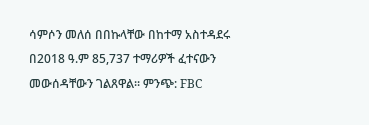ሳምሶን መለሰ በበኩላቸው በከተማ አስተዳደሩ በ2018 ዓ.ም 85,737 ተማሪዎች ፈተናውን መውሰዳቸውን ገልጸዋል፡፡ ምንጭ: FBC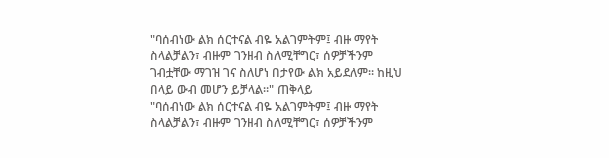"ባሰብነው ልክ ሰርተናል ብዬ አልገምትም፤ ብዙ ማየት ስላልቻልን፣ ብዙም ገንዘብ ስለሚቸግር፣ ሰዎቻችንም ገብቷቸው ማገዝ ገና ስለሆነ በታየው ልክ አይደለም። ከዚህ በላይ ውብ መሆን ይቻላል።" ጠቅላይ
"ባሰብነው ልክ ሰርተናል ብዬ አልገምትም፤ ብዙ ማየት ስላልቻልን፣ ብዙም ገንዘብ ስለሚቸግር፣ ሰዎቻችንም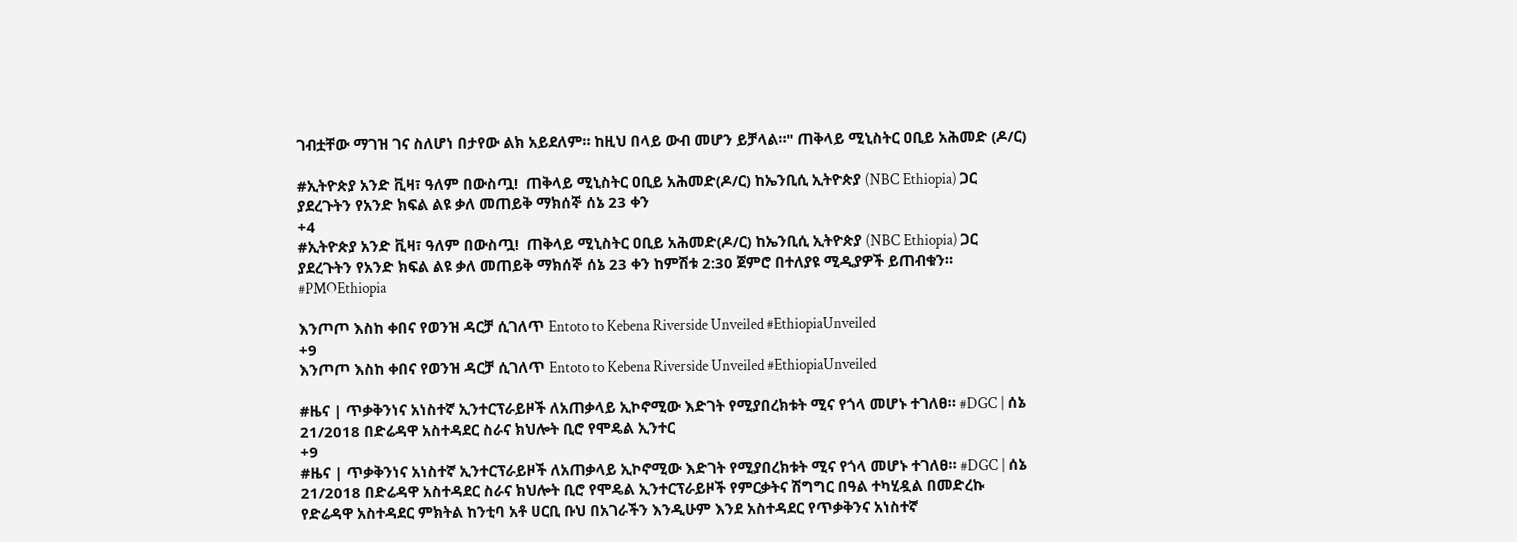ገብቷቸው ማገዝ ገና ስለሆነ በታየው ልክ አይደለም። ከዚህ በላይ ውብ መሆን ይቻላል።" ጠቅላይ ሚኒስትር ዐቢይ አሕመድ (ዶ/ር)

#ኢትዮጵያ አንድ ቪዛ፣ ዓለም በውስጧ!  ጠቅላይ ሚኒስትር ዐቢይ አሕመድ(ዶ/ር) ከኤንቢሲ ኢትዮጵያ (NBC Ethiopia) ጋር ያደረጉትን የአንድ ክፍል ልዩ ቃለ መጠይቅ ማክሰኞ ሰኔ 23 ቀን
+4
#ኢትዮጵያ አንድ ቪዛ፣ ዓለም በውስጧ!  ጠቅላይ ሚኒስትር ዐቢይ አሕመድ(ዶ/ር) ከኤንቢሲ ኢትዮጵያ (NBC Ethiopia) ጋር ያደረጉትን የአንድ ክፍል ልዩ ቃለ መጠይቅ ማክሰኞ ሰኔ 23 ቀን ከምሽቱ 2:30 ጀምሮ በተለያዩ ሚዲያዎች ይጠብቁን። #PMOEthiopia

እንጦጦ እስከ ቀበና የወንዝ ዳርቻ ሲገለጥ Entoto to Kebena Riverside Unveiled #EthiopiaUnveiled
+9
እንጦጦ እስከ ቀበና የወንዝ ዳርቻ ሲገለጥ Entoto to Kebena Riverside Unveiled #EthiopiaUnveiled

#ዜና | ጥቃቅንነና አነስተኛ ኢንተርፕራይዞች ለአጠቃላይ ኢኮኖሚው እድገት የሚያበረክቱት ሚና የጎላ መሆኑ ተገለፀ። #DGC | ሰኔ 21/2018 በድሬዳዋ አስተዳደር ስራና ክህሎት ቢሮ የሞዴል ኢንተር
+9
#ዜና | ጥቃቅንነና አነስተኛ ኢንተርፕራይዞች ለአጠቃላይ ኢኮኖሚው እድገት የሚያበረክቱት ሚና የጎላ መሆኑ ተገለፀ። #DGC | ሰኔ 21/2018 በድሬዳዋ አስተዳደር ስራና ክህሎት ቢሮ የሞዴል ኢንተርፕራይዞች የምርቃትና ሽግግር በዓል ተካሂዷል በመድረኩ የድሬዳዋ አስተዳደር ምክትል ከንቲባ አቶ ሀርቢ ቡህ በአገራችን እንዲሁም እንደ አስተዳደር የጥቃቅንና አነስተኛ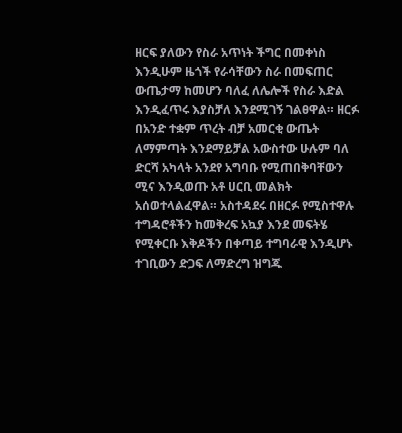ዘርፍ ያለውን የስራ አጥነት ችግር በመቀነስ እንዲሁም ዜጎች የራሳቸውን ስራ በመፍጠር ውጤታማ ከመሆን ባለፈ ለሌሎች የስራ እድል እንዲፈጥሩ እያስቻለ እንደሚገኝ ገልፀዋል። ዘርፉ በአንድ ተቋም ጥረት ብቻ አመርቂ ውጤት ለማምጣት እንደማይቻል አውስተው ሁሉም ባለ ድርሻ አካላት አንደየ አግባቡ የሚጠበቅባቸውን ሚና እንዲወጡ አቶ ሀርቢ መልክት አሰወተላልፈዋል። አስተዳደሩ በዘርፉ የሚስተዋሉ ተግዳሮቶችን ከመቅረፍ አኳያ እንደ መፍትሄ የሚቀርቡ እቅዶችን በቀጣይ ተግባራዊ እንዲሆኑ ተገቢውን ድጋፍ ለማድረግ ዝግጁ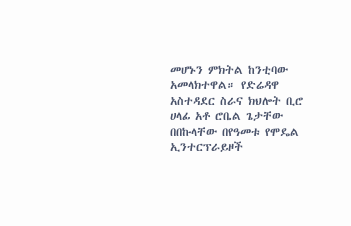መሆኑን ምክትል ከንቲባው አመላክተዋል። የድሬዳዋ አስተዳደር ስራና ክህሎት ቢሮ ሀላፊ አቶ ሮቤል ጌታቸው በበኩላቸው በየዓመቱ የሞዴል ኢንተርፕራይዞች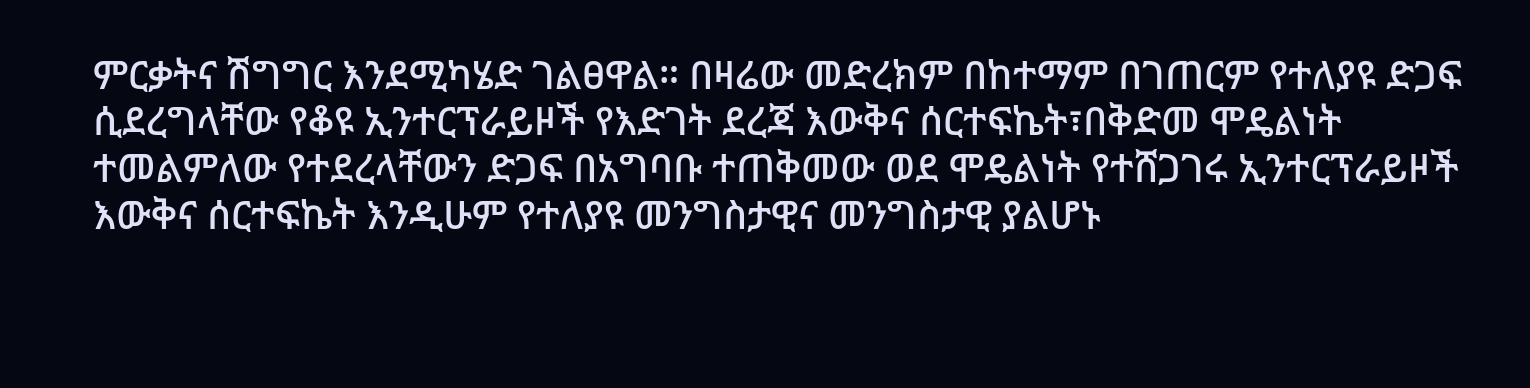ምርቃትና ሽግግር እንደሚካሄድ ገልፀዋል። በዛሬው መድረክም በከተማም በገጠርም የተለያዩ ድጋፍ ሲደረግላቸው የቆዩ ኢንተርፕራይዞች የእድገት ደረጃ እውቅና ሰርተፍኬት፣በቅድመ ሞዴልነት ተመልምለው የተደረላቸውን ድጋፍ በአግባቡ ተጠቅመው ወደ ሞዴልነት የተሸጋገሩ ኢንተርፕራይዞች እውቅና ሰርተፍኬት እንዲሁም የተለያዩ መንግስታዊና መንግስታዊ ያልሆኑ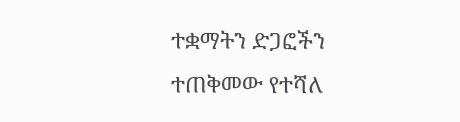ተቋማትን ድጋፎችን ተጠቅመው የተሻለ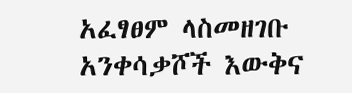አፈፃፀም ላስመዘገቡ አንቀሳቃሾች እውቅና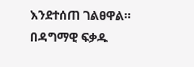እንደተሰጠ ገልፀዋል። በዳግማዊ ፍቃዱ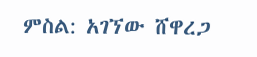ምስል: አገኘው ሸዋረጋ